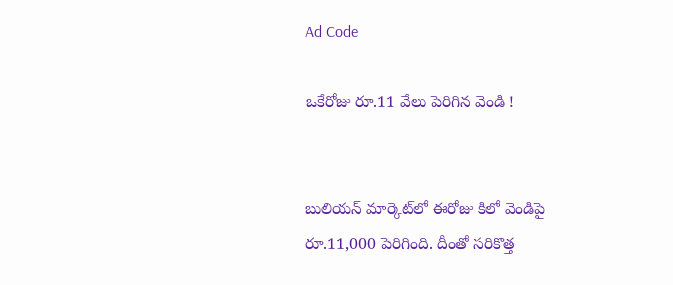Ad Code

ఒకేరోజు రూ.11 వేలు పెరిగిన వెండి !


బులియన్ మార్కెట్‌లో ఈరోజు కిలో వెండిపై రూ.11,000 పెరిగింది. దీంతో సరికొత్త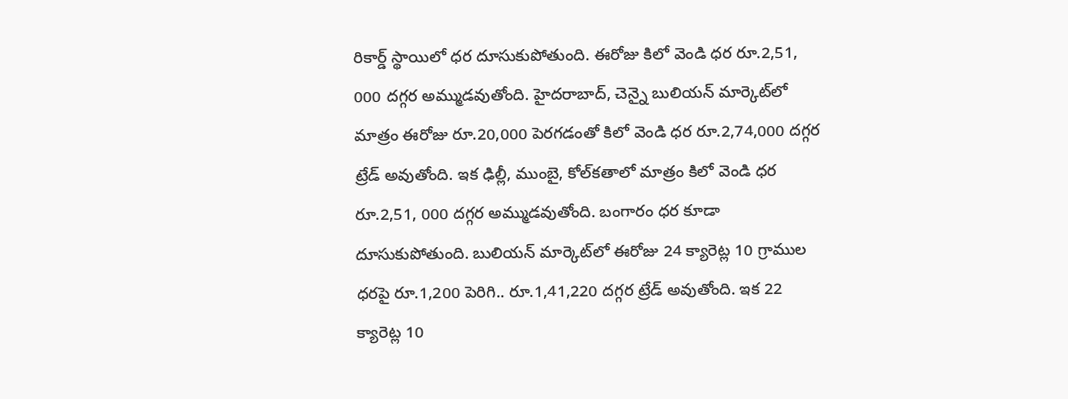రికార్డ్ స్థాయిలో ధర దూసుకుపోతుంది. ఈరోజు కిలో వెండి ధర రూ.2,51, 000 దగ్గర అమ్ముడవుతోంది. హైదరాబాద్‌, చెన్నై బులియన్ మార్కెట్‌లో మాత్రం ఈరోజు రూ.20,000 పెరగడంతో కిలో వెండి ధర రూ.2,74,000 దగ్గర ట్రేడ్ అవుతోంది. ఇక ఢిల్లీ, ముంబై, కోల్‌కతాలో మాత్రం కిలో వెండి ధర రూ.2,51, 000 దగ్గర అమ్ముడవుతోంది. బంగారం ధర కూడా దూసుకుపోతుంది. బులియన్ మార్కెట్‌లో ఈరోజు 24 క్యారెట్ల 10 గ్రాముల ధరపై రూ.1,200 పెరిగి.. రూ.1,41,220 దగ్గర ట్రేడ్ అవుతోంది. ఇక 22 క్యారెట్ల 10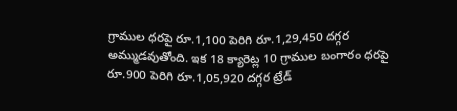గ్రాముల ధరపై రూ.1,100 పెరిగి రూ.1,29,450 దగ్గర అమ్ముడవుతోంది. ఇక 18 క్యారెట్ల 10 గ్రాముల బంగారం ధరపై రూ.900 పెరిగి రూ.1,05,920 దగ్గర ట్రేడ్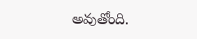అవుతోంది.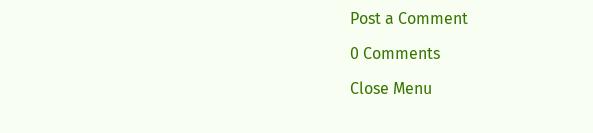Post a Comment

0 Comments

Close Menu